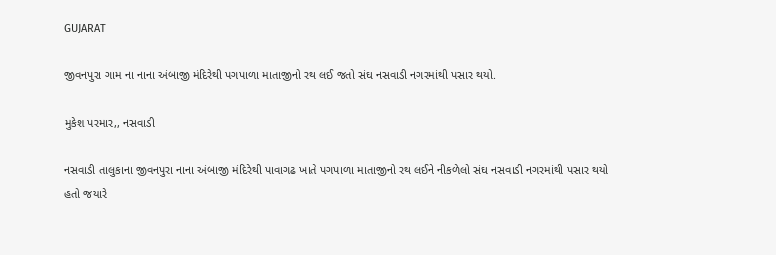GUJARAT

જીવનપુરા ગામ ના નાના અંબાજી મંદિરેથી પગપાળા માતાજીનો રથ લઈ જતો સંઘ નસવાડી નગરમાંથી પસાર થયો.

મુકેશ પરમાર,, નસવાડી

નસવાડી તાલુકાના જીવનપુરા નાના અંબાજી મંદિરેથી પાવાગઢ ખાતે પગપાળા માતાજીનો રથ લઈને નીકળેલો સંઘ નસવાડી નગરમાંથી પસાર થયો હતો જયારે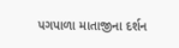પગપાળા માતાજીના દર્શન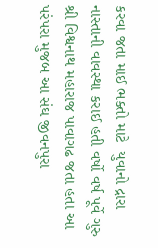કરવા જતા માઈ ભક્તો માટે  યુવાનો દ્રારા નાસ્તાની વાવસ્થા કરાઈ હતી વર્ષો વર્ષ પૂર્વે ગુરુ શ્રી વિશ્વનાથ મહારાજ પાવાગઢ જતા હતા આ પરંપરા મુજબ આ સંઘ જીવનપુરા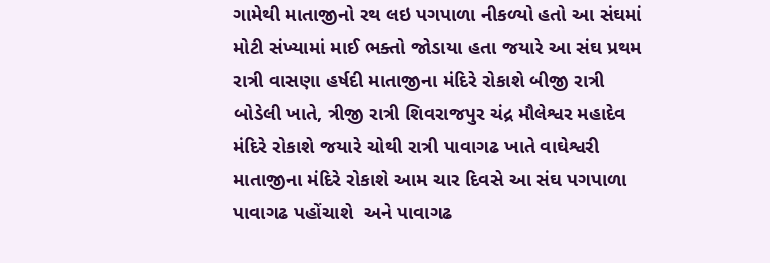ગામેથી માતાજીનો રથ લઇ પગપાળા નીકળ્યો હતો આ સંઘમાં મોટી સંખ્યામાં માઈ ભક્તો જોડાયા હતા જયારે આ સંઘ પ્રથમ રાત્રી વાસણા હર્ષદી માતાજીના મંદિરે રોકાશે બીજી રાત્રી બોડેલી ખાતે, ત્રીજી રાત્રી શિવરાજપુર ચંદ્ર મૌલેશ્વર મહાદેવ મંદિરે રોકાશે જયારે ચોથી રાત્રી પાવાગઢ ખાતે વાઘેશ્વરી માતાજીના મંદિરે રોકાશે આમ ચાર દિવસે આ સંઘ પગપાળા પાવાગઢ પહોંચાશે  અને પાવાગઢ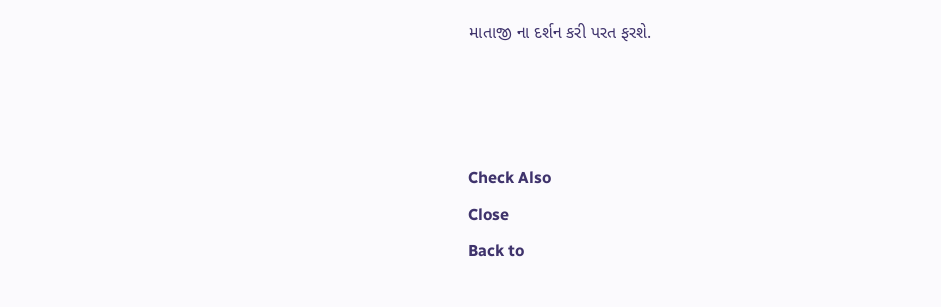માતાજી ના દર્શન કરી પરત ફરશે.



Check Also
Close
Back to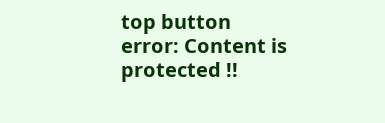top button
error: Content is protected !!